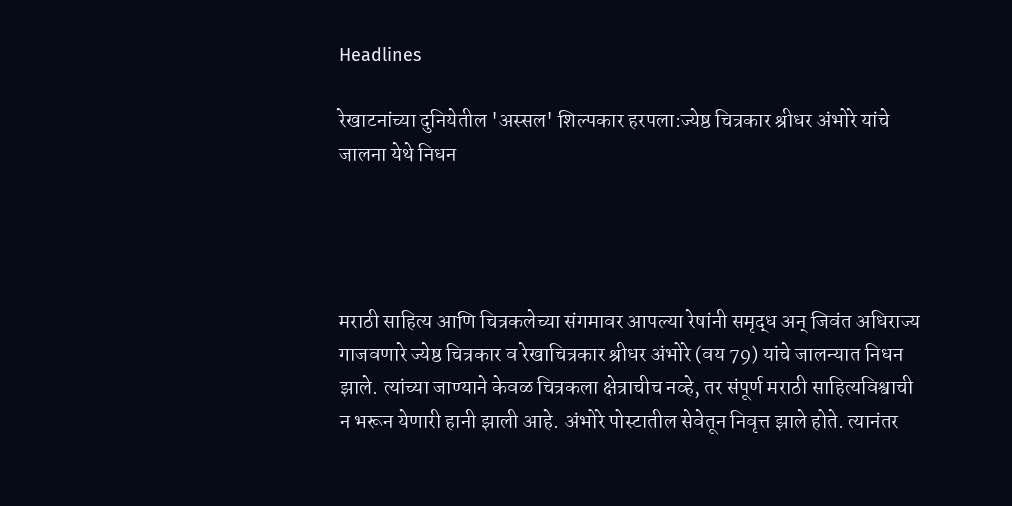Headlines

रेखाटनांच्या दुनियेतील 'अस्सल' शिल्पकार हरपला:ज्येष्ठ चित्रकार श्रीधर अंभोरे यांचे जालना येथे निधन




मराठी साहित्य आणि चित्रकलेच्या संगमावर आपल्या रेषांनी समृद्ध अन् जिवंत अधिराज्य गाजवणारे ज्येष्ठ चित्रकार व रेखाचित्रकार श्रीधर अंभोरे (वय 79) यांचे जालन्यात निधन झाले. त्यांच्या जाण्याने केवळ चित्रकला क्षेत्राचीच नव्हे, तर संपूर्ण मराठी साहित्यविश्वाची न भरून येणारी हानी झाली आहे. अंभोरे पोस्टातील सेवेतून निवृत्त झाले होते. त्यानंतर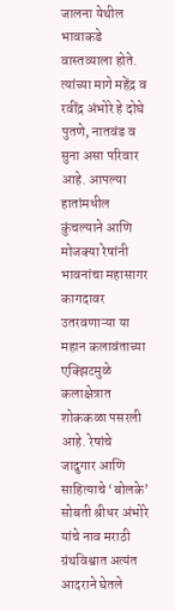जालना येथील भावाकडे वास्तव्याला होते. त्यांच्या मागे महेंद्र व रवींद्र अंभोरे हे दोघे पुतणे, नातवंड व सुना असा परिवार आहे. आपल्या हातांमधील कुंचल्याने आणि मोजक्या रेषांनी भावनांचा महासागर कागदावर उतरवणाऱ्या या महान कलावंताच्या एक्झिटमुळे कलाक्षेत्रात शोककळा पसरली आहे. रेषांचे जादुगार आणि साहित्याचे ‘बोलके’ सोबती श्रीधर अंभोरे यांचे नाव मराठी ग्रंथविश्वात अत्यंत आदराने घेतले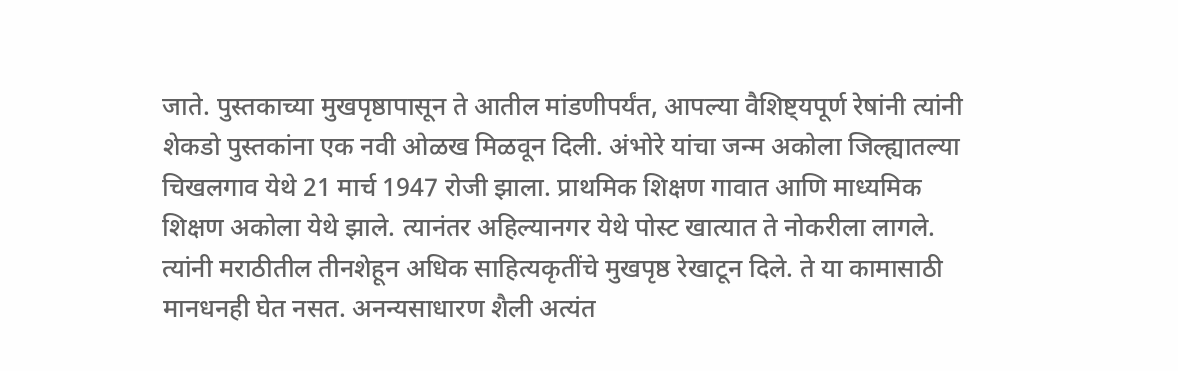जाते. पुस्तकाच्या मुखपृष्ठापासून ते आतील मांडणीपर्यंत, आपल्या वैशिष्ट्यपूर्ण रेषांनी त्यांनी शेकडो पुस्तकांना एक नवी ओळख मिळवून दिली. अंभोरे यांचा जन्म अकोला जिल्ह्यातल्या चिखलगाव येथे 21 मार्च 1947 रोजी झाला. प्राथमिक शिक्षण गावात आणि माध्यमिक शिक्षण अकोला येथे झाले. त्यानंतर अहिल्यानगर येथे पोस्ट खात्यात ते नोकरीला लागले. त्यांनी मराठीतील तीनशेहून अधिक साहित्यकृतींचे मुखपृष्ठ रेखाटून दिले. ते या कामासाठी मानधनही घेत नसत. अनन्यसाधारण शैली अत्यंत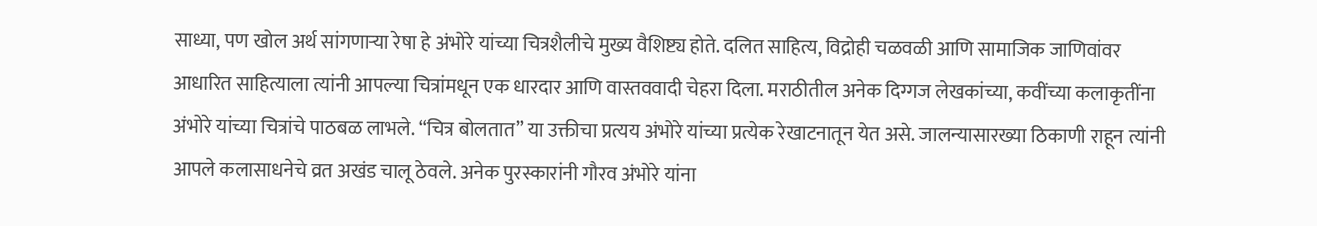साध्या, पण खोल अर्थ सांगणाऱ्या रेषा हे अंभोरे यांच्या चित्रशैलीचे मुख्य वैशिष्ट्य होते. दलित साहित्य, विद्रोही चळवळी आणि सामाजिक जाणिवांवर आधारित साहित्याला त्यांनी आपल्या चित्रांमधून एक धारदार आणि वास्तववादी चेहरा दिला. मराठीतील अनेक दिग्गज लेखकांच्या, कवींच्या कलाकृतींना अंभोरे यांच्या चित्रांचे पाठबळ लाभले. “चित्र बोलतात” या उक्तीचा प्रत्यय अंभोरे यांच्या प्रत्येक रेखाटनातून येत असे. जालन्यासारख्या ठिकाणी राहून त्यांनी आपले कलासाधनेचे व्रत अखंड चालू ठेवले. अनेक पुरस्कारांनी गौरव अंभोरे यांना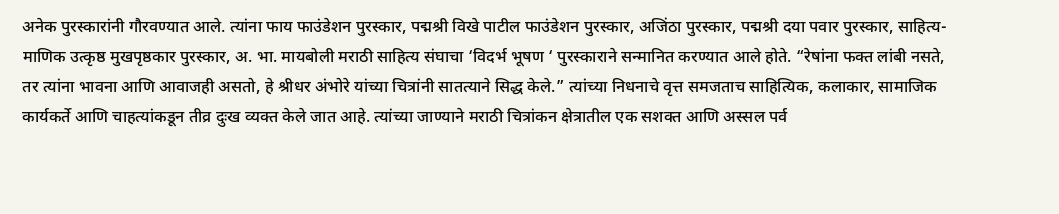अनेक पुरस्कारांनी गौरवण्यात आले. त्यांना फाय फाउंडेशन पुरस्कार, पद्मश्री विखे पाटील फाउंडेशन पुरस्कार, अजिंठा पुरस्कार, पद्मश्री दया पवार पुरस्कार, साहित्य-माणिक उत्कृष्ठ मुखपृष्ठकार पुरस्कार, अ. भा. मायबोली मराठी साहित्य संघाचा ‘विदर्भ भूषण ‘ पुरस्काराने सन्मानित करण्यात आले होते. “रेषांना फक्त लांबी नसते, तर त्यांना भावना आणि आवाजही असतो, हे श्रीधर अंभोरे यांच्या चित्रांनी सातत्याने सिद्ध केले.” त्यांच्या निधनाचे वृत्त समजताच साहित्यिक, कलाकार, सामाजिक कार्यकर्ते आणि चाहत्यांकडून तीव्र दुःख व्यक्त केले जात आहे. त्यांच्या जाण्याने मराठी चित्रांकन क्षेत्रातील एक सशक्त आणि अस्सल पर्व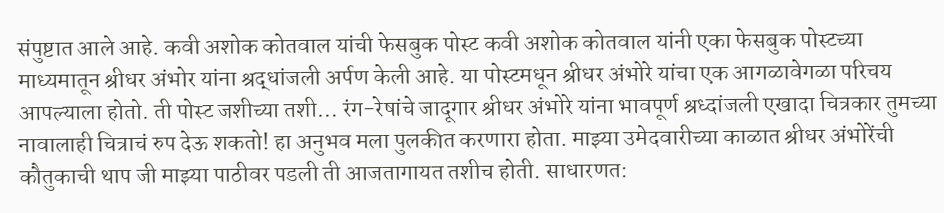संपुष्टात आले आहे. कवी अशोक कोतवाल यांची फेसबुक पोस्ट कवी अशोक कोतवाल यांनी एका फेसबुक पोस्टच्या माध्यमातून श्रीधर अंभोर यांना श्रद्धांजली अर्पण केली आहे. या पोस्टमधून श्रीधर अंभोरे यांचा एक आगळावेगळा परिचय आपल्याला होतो. ती पोस्ट जशीच्या तशी… रंग-रेषांचे जादूगार श्रीधर अंभोरे यांना भावपूर्ण श्रध्दांजली एखादा चित्रकार तुमच्या नावालाही चित्राचं रुप देऊ शकतो! हा अनुभव मला पुलकीत करणारा होता. माझ्या उमेदवारीच्या काळात श्रीधर अंभोरेंची कौतुकाची थाप जी माझ्या पाठीवर पडली ती आजतागायत तशीच होती. साधारणत: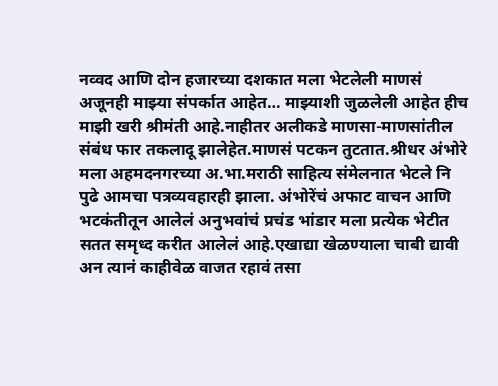नव्वद आणि दोन हजारच्या दशकात मला भेटलेली माणसं अजूनही माझ्या संपर्कात आहेत… माझ्याशी जुळलेली आहेत हीच माझी खरी श्रीमंती आहे.नाहीतर अलीकडे माणसा-माणसांतील संबंध फार तकलादू झालेहेत.माणसं पटकन तुटतात.श्रीधर अंभोरे मला अहमदनगरच्या अ.भा.मराठी साहित्य संमेलनात भेटले नि पुढे आमचा पत्रव्यवहारही झाला. अंभोरेंचं अफाट वाचन आणि भटकंतीतून आलेलं अनुभवांचं प्रचंड भांडार मला प्रत्येक भेटीत सतत समृध्द करीत आलेलं आहे.एखाद्या खेळण्याला चाबी द्यावी अन त्यानं काहीवेळ वाजत रहावं तसा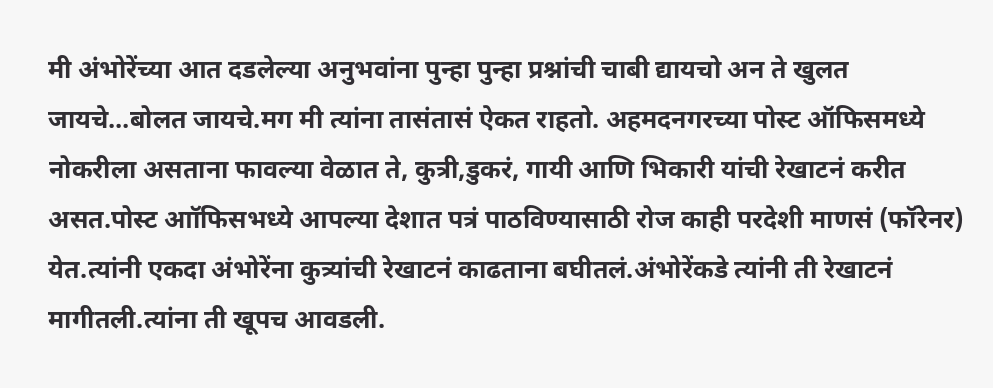मी अंभोरेंच्या आत दडलेल्या अनुभवांना पुन्हा पुन्हा प्रश्नांची चाबी द्यायचो अन ते खुलत जायचे…बोलत जायचे.मग मी त्यांना तासंतासं ऐकत राहतो. अहमदनगरच्या पोस्ट ऑफिसमध्ये नोकरीला असताना फावल्या वेळात ते, कुत्री,डुकरं, गायी आणि भिकारी यांची रेखाटनं करीत असत.पोस्ट आॉफिसभध्ये आपल्या देशात पत्रं पाठविण्यासाठी रोज काही परदेशी माणसं (फॉरेनर) येत.त्यांनी एकदा अंभोरेंना कुत्र्यांची रेखाटनं काढताना बघीतलं.अंभोरेंकडे त्यांनी ती रेखाटनं मागीतली.त्यांना ती खूपच आवडली.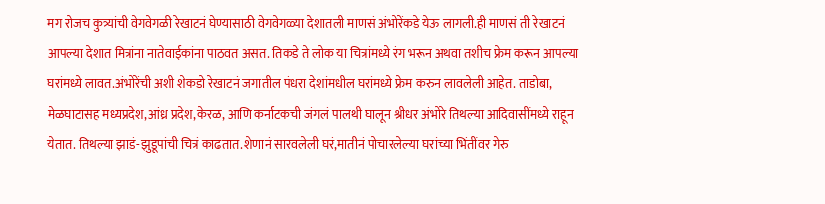मग रोजच कुत्र्यांची वेगवेगळी रेखाटनं घेण्यासाठी वेगवेगळ्या देशातली माणसं अंभोरेंकडे येऊ लागली.ही माणसं ती रेखाटनं आपल्या देशात मित्रांना नातेवाईकांना पाठवत असत. तिकडे ते लोक या चित्रांमध्ये रंग भरून अथवा तशीच फ्रेम करून आपल्या घरांमध्ये लावत.अंभोरेंची अशी शेकडो रेखाटनं जगातील पंधरा देशांमधील घरांमध्ये फ्रेम करुन लावलेली आहेत. ताडोबा, मेळघाटासह मध्यप्रदेश,आंध्र प्रदेश,केरळ, आणि कर्नाटकची जंगलं पालथी घालून श्रीधर अंभोरे तिथल्या आदिवासींमध्ये राहून येतात. तिथल्या झाडं-झुडूपांची चित्रं काढतात.शेणानं सारवलेली घरं,मातीनं पोचारलेल्या घरांच्या भिंतींवर गेरु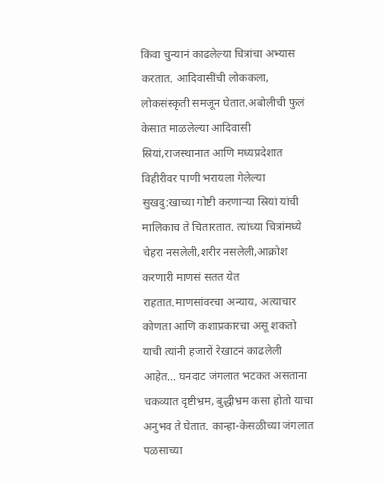किंवा चुन्यानं काढलेल्या चित्रांचा अभ्यास करतात. आदिवासींची लोककला, लोकसंस्कृती समजून घेतात.अबोलीची फुलं केसात माळलेल्या आदिवासी स्रियां,राजस्थाना‌त आणि मध्यप्रदेशात विहीरीवर पाणी भरायला गेलेल्या सुखदु:खाच्या गोष्टी करणार्‍या स्रियां यांची मालिकाच ते चितारतात. त्यांच्या चित्रांमध्ये चेहरा नसलेली,शरीर नसलेली,आक्रोश करणारी माणसं सतत येत राहतात.माणसांवरचा अन्याय, अत्याचार कोणता आणि कशाप्रकारचा असू शकतो याची त्यांनी हजारों रेखाटनं काढलेली आहेत… घनदाट जंगलात भटकत असताना चकव्यात दृष्टीभ्रम, बुद्धीभ्रम कसा होतो याचा अनुभव ते घेतात. कान्हा-केसळीच्या जंगलात पळसाच्या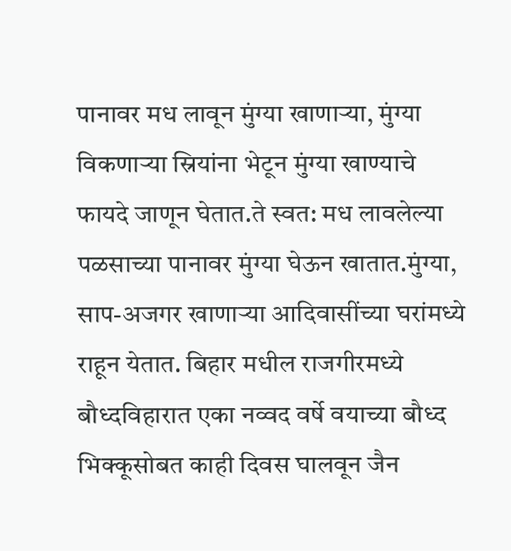पानावर मध लावून मुंग्या खाणाऱ्या, मुंग्या विकणाऱ्या स्रियांना भेटून मुंग्या खाण्याचे फायदे जाणून घेतात.ते स्वत: मध लावलेल्या पळसाच्या पानावर मुंग्या घेऊन खातात.मुंग्या, साप-अजगर खाणार्‍या आदिवासींच्या घरांमध्ये राहून येतात. बिहार मधील राजगीरमध्ये बौध्दविहारात एका नव्वद वर्षे वयाच्या बौध्द भिक्कूसोबत काही दिवस घालवून जैन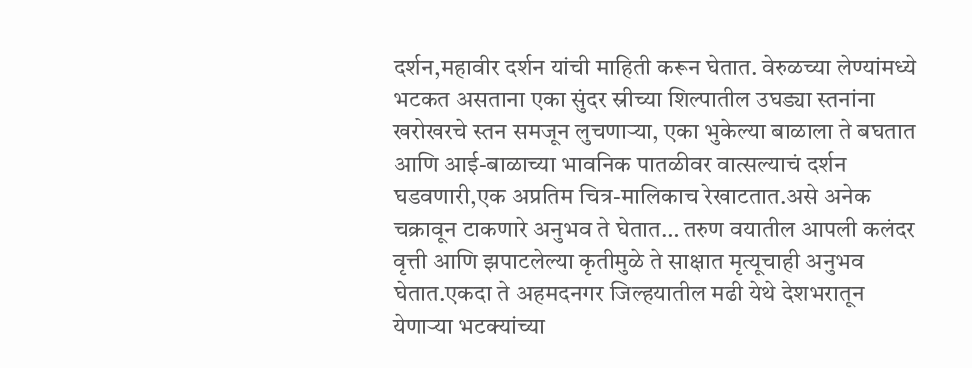दर्शन,महावीर दर्शन यांची माहिती करून घेतात. वेरुळच्या लेण्यांमध्ये भटकत असताना एका सुंदर स्रीच्या शिल्पातील उघड्या स्तनांना खरोखरचे स्तन समजून लुचणार्‍या, एका भुकेल्या बाळाला ते बघतात आणि आई-बाळाच्या भावनिक पातळीवर वात्सल्याचं दर्शन घडवणारी,एक अप्रतिम चित्र-मालिकाच रेखाटतात.असे अनेक चक्रावून टाकणारे अनुभव ते घेतात… तरुण वयातील आपली कलंदर वृत्ती आणि झपाटलेल्या कृतीमुळे ते साक्षात मृत्यूचाही अनुभव घेतात.एकदा ते अहमदनगर जिल्हयातील मढी येथे देशभरातून येणार्‍या भटक्यांच्या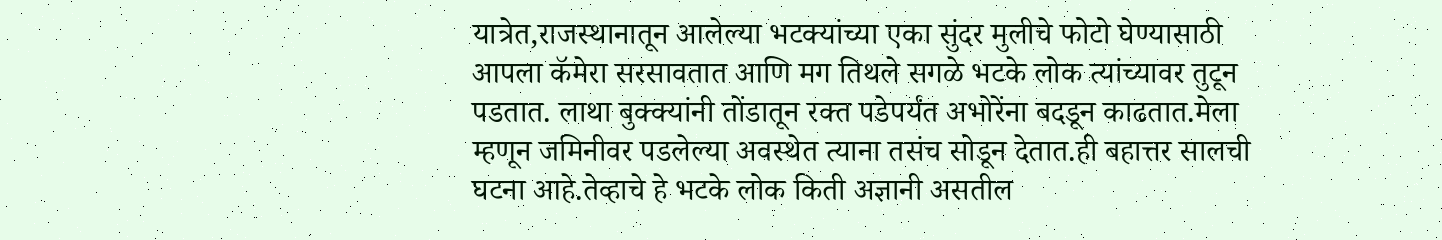यात्रेत,राज‌स्थानातून आलेल्या भटक्यांच्या एका सुंदर मुलीचे फोटो घेण्यासाठी आपला कॅमेरा सरसावतात आणि मग तिथले सगळे भटके लोक त्यांच्यावर तुटून पडतात. लाथा बुक्क्यांनी तोंडातून रक्त पडेपर्यंत अभोरेंना बदडून काढतात.मेला म्हणून जमिनीवर पडलेल्या अवस्थेत त्याना तसंच सोडून देतात.ही बहात्तर सालची घटना आहे.तेव्हाचे हे भटके लोक किती अज्ञानी असतील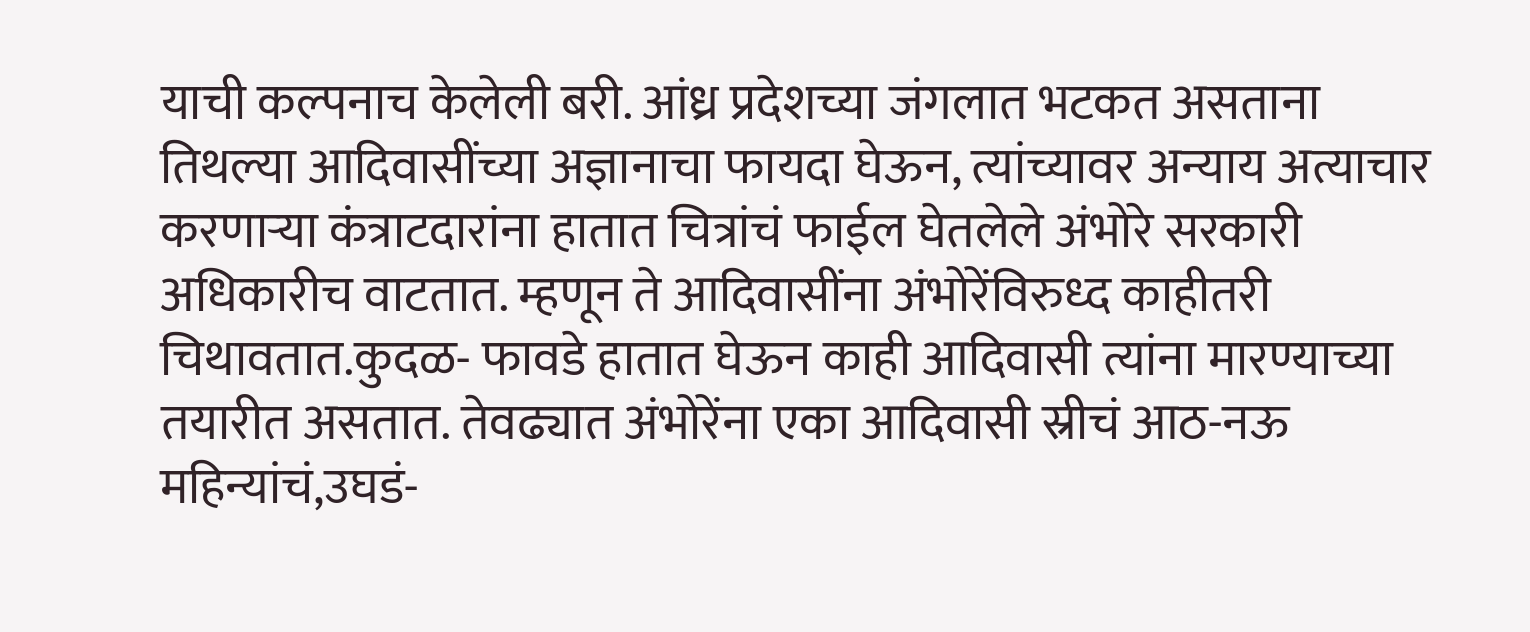याची कल्पनाच केलेली बरी. आंध्र प्रदेशच्या जंगलात भटकत असताना तिथल्या आदिवासींच्या अज्ञानाचा फायदा घेऊन, त्यांच्यावर अन्याय अत्याचार करणार्‍या कंत्राटदारांना हातात चित्रांचं फाईल घेतलेले अंभोरे सरकारी अधिकारीच वाटतात. म्हणून ते आदिवासींना अंभोरेंविरुध्द काहीतरी चिथावतात.कुदळ- फावडे हातात घेऊन काही आदिवासी त्यांना मारण्याच्या तयारीत असतात. तेवढ्यात अंभोरेंना एका आदिवासी स्रीचं आठ-नऊ महिन्यांचं,उघडं-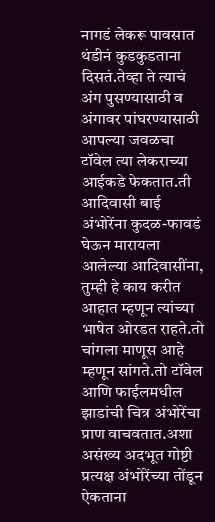नागडं लेकरू पावसात थंडीनं कुडकुडताना दिसतं.तेव्हा ते त्याचं अंग पुसण्यासाठी व अंगावर पांघरण्यासाठी आपल्या जवळचा टॉवेल त्या लेकराच्या आईकडे फेकतात.ती आदिवासी बाई अंभोरेंना कुदळ-फावडं घेऊन मारायला आलेल्या आदिवासींना, तुम्ही हे काय करीत आहात म्हणून त्यांच्या भाषेत ओरडत राहते.तो चांगला माणूस आहे म्हणून सांगते.तो टॉवेल आणि फाईलमधील झाडांची चित्र अंभोरेंचा प्राण वाचवतात.अशा असंख्य अदभूत गोष्टी प्रत्यक्ष अंभोरेंच्या तोंडून ऐकताना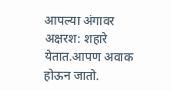आपल्या अंगावर अक्षरश: शहारे येतात.आपण अवाक होऊन जातो.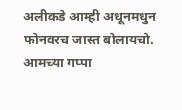अलीकडे आम्ही अधूनमधुन फोनवरच जास्त बोलायचो. आमच्या गप्पा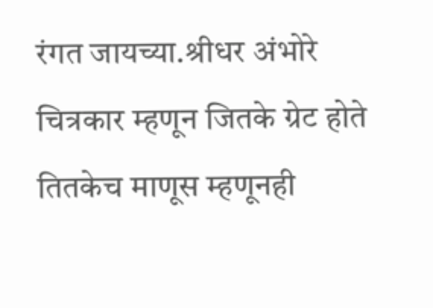रंगत जायच्या.श्रीधर अंभोरे चित्रकार म्हणून जितके ग्रेट होते तितकेच माणूस म्हणूनही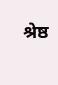श्रेष्ठ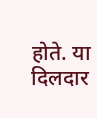होते. या दिलदार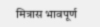मित्रास भावपूर्ण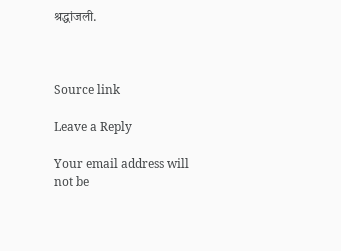श्रद्धांजली.



Source link

Leave a Reply

Your email address will not be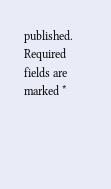published. Required fields are marked *